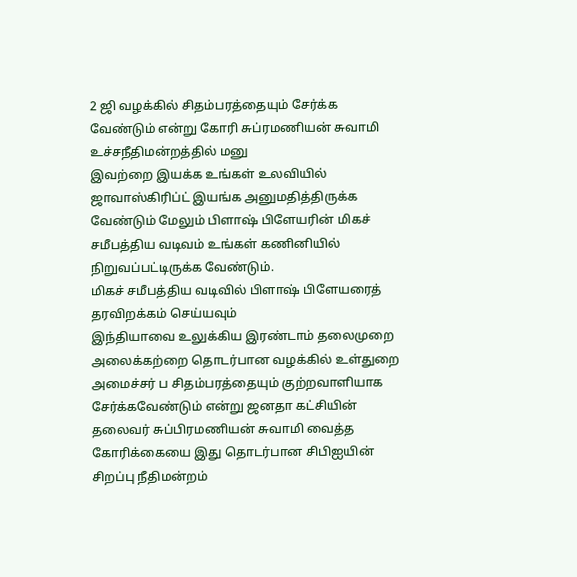2 ஜி வழக்கில் சிதம்பரத்தையும் சேர்க்க வேண்டும் என்று கோரி சுப்ரமணியன் சுவாமி உச்சநீதிமன்றத்தில் மனு
இவற்றை இயக்க உங்கள் உலவியில் ஜாவாஸ்கிரிப்ட் இயங்க அனுமதித்திருக்க வேண்டும் மேலும் பிளாஷ் பிளேயரின் மிகச் சமீபத்திய வடிவம் உங்கள் கணினியில் நிறுவப்பட்டிருக்க வேண்டும்.
மிகச் சமீபத்திய வடிவில் பிளாஷ் பிளேயரைத் தரவிறக்கம் செய்யவும்
இந்தியாவை உலுக்கிய இரண்டாம் தலைமுறை அலைக்கற்றை தொடர்பான வழக்கில் உள்துறை அமைச்சர் ப சிதம்பரத்தையும் குற்றவாளியாக சேர்க்கவேண்டும் என்று ஜனதா கட்சியின் தலைவர் சுப்பிரமணியன் சுவாமி வைத்த கோரிக்கையை இது தொடர்பான சிபிஐயின் சிறப்பு நீதிமன்றம்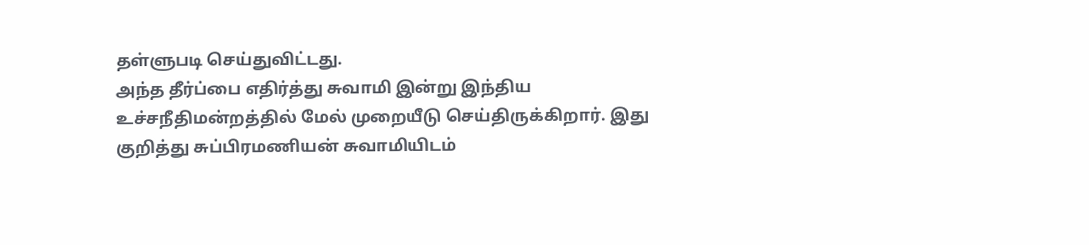தள்ளுபடி செய்துவிட்டது.
அந்த தீர்ப்பை எதிர்த்து சுவாமி இன்று இந்திய உச்சநீதிமன்றத்தில் மேல் முறையீடு செய்திருக்கிறார். இது குறித்து சுப்பிரமணியன் சுவாமியிடம்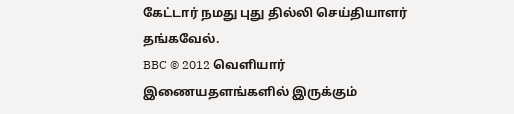கேட்டார் நமது புது தில்லி செய்தியாளர் தங்கவேல்.
BBC © 2012 வெளியார் இணையதளங்களில் இருக்கும்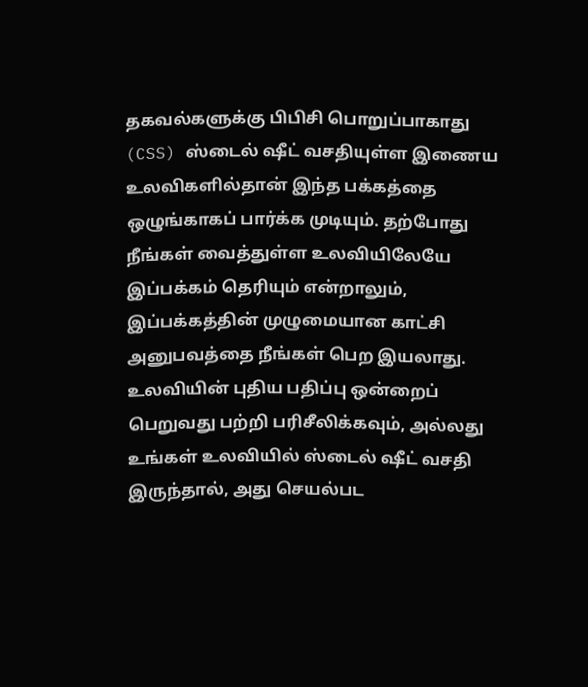தகவல்களுக்கு பிபிசி பொறுப்பாகாது
(CSS) ஸ்டைல் ஷீட் வசதியுள்ள இணைய உலவிகளில்தான் இந்த பக்கத்தை ஒழுங்காகப் பார்க்க முடியும். தற்போது நீங்கள் வைத்துள்ள உலவியிலேயே இப்பக்கம் தெரியும் என்றாலும், இப்பக்கத்தின் முழுமையான காட்சி அனுபவத்தை நீங்கள் பெற இயலாது. உலவியின் புதிய பதிப்பு ஒன்றைப் பெறுவது பற்றி பரிசீலிக்கவும், அல்லது உங்கள் உலவியில் ஸ்டைல் ஷீட் வசதி இருந்தால், அது செயல்பட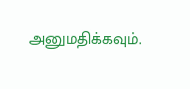அனுமதிக்கவும்.